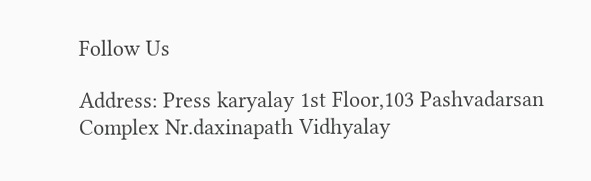Follow Us

Address: Press karyalay 1st Floor,103 Pashvadarsan Complex Nr.daxinapath Vidhyalay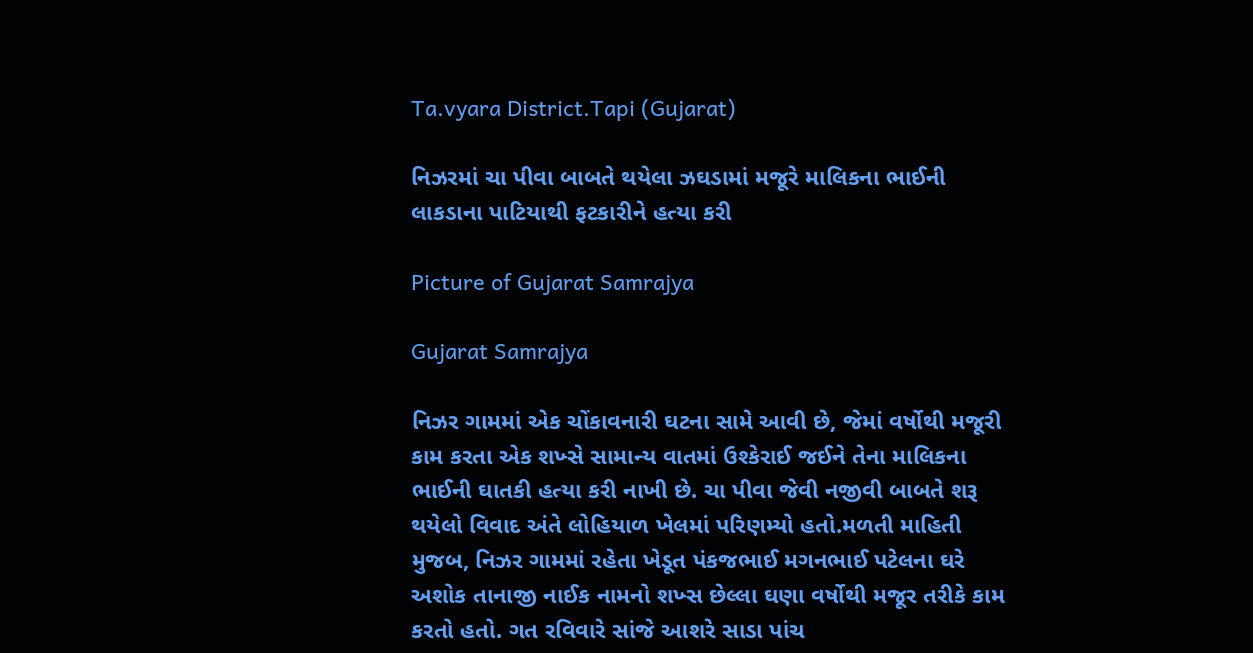Ta.vyara District.Tapi (Gujarat)

નિઝરમાં ચા પીવા બાબતે થયેલા ઝઘડામાં મજૂરે માલિકના ભાઈની લાકડાના પાટિયાથી ફટકારીને હત્યા કરી

Picture of Gujarat Samrajya

Gujarat Samrajya

નિઝર ગામમાં એક ચોંકાવનારી ઘટના સામે આવી છે, જેમાં વર્ષોથી મજૂરી કામ કરતા એક શખ્સે સામાન્ય વાતમાં ઉશ્કેરાઈ જઈને તેના માલિકના ભાઈની ઘાતકી હત્યા કરી નાખી છે. ચા પીવા જેવી નજીવી બાબતે શરૂ થયેલો વિવાદ અંતે લોહિયાળ ખેલમાં પરિણમ્યો હતો.મળતી માહિતી મુજબ, નિઝર ગામમાં રહેતા ખેડૂત પંકજભાઈ મગનભાઈ પટેલના ઘરે અશોક તાનાજી નાઈક નામનો શખ્સ છેલ્લા ઘણા વર્ષોથી મજૂર તરીકે કામ કરતો હતો. ગત રવિવારે સાંજે આશરે સાડા પાંચ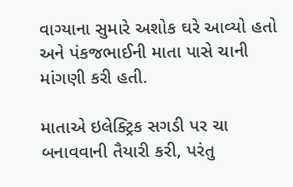વાગ્યાના સુમારે અશોક ઘરે આવ્યો હતો અને પંકજભાઈની માતા પાસે ચાની માંગણી કરી હતી.

માતાએ ઇલેક્ટ્રિક સગડી પર ચા બનાવવાની તૈયારી કરી, પરંતુ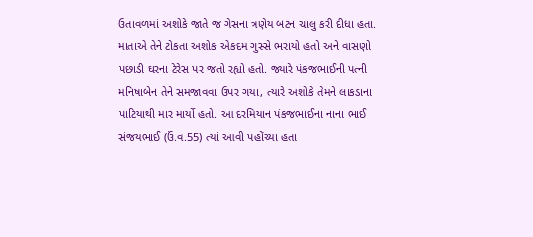ઉતાવળમાં અશોકે જાતે જ ગેસના ત્રણેય બટન ચાલુ કરી દીધા હતા. માતાએ તેને ટોકતા અશોક એકદમ ગુસ્સે ભરાયો હતો અને વાસણો પછાડી ઘરના ટેરેસ પર જતો રહ્યો હતો. જ્યારે પંકજભાઈની પત્ની મનિષાબેન તેને સમજાવવા ઉપર ગયા, ત્યારે અશોકે તેમને લાકડાના પાટિયાથી માર માર્યો હતો. આ દરમિયાન પંકજભાઈના નાના ભાઈ સંજયભાઈ (ઉં.વ.55) ત્યાં આવી પહોંચ્યા હતા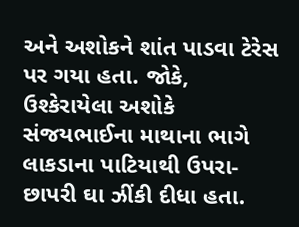અને અશોકને શાંત પાડવા ટેરેસ પર ગયા હતા. જોકે, ઉશ્કેરાયેલા અશોકે સંજયભાઈના માથાના ભાગે લાકડાના પાટિયાથી ઉપરા-છાપરી ઘા ઝીંકી દીધા હતા.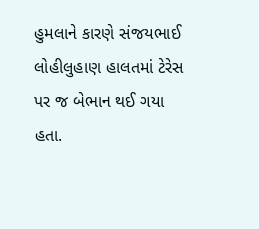હુમલાને કારણે સંજયભાઈ લોહીલુહાણ હાલતમાં ટેરેસ પર જ બેભાન થઈ ગયા હતા.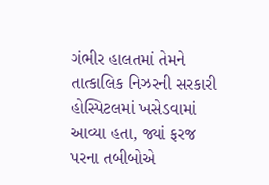ગંભીર હાલતમાં તેમને તાત્કાલિક નિઝરની સરકારી હોસ્પિટલમાં ખસેડવામાં આવ્યા હતા, જ્યાં ફરજ પરના તબીબોએ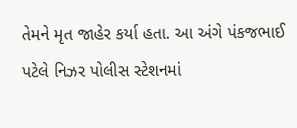તેમને મૃત જાહેર કર્યા હતા. આ અંગે પંકજભાઈ પટેલે નિઝર પોલીસ સ્ટેશનમાં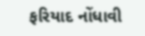ફરિયાદ નોંધાવી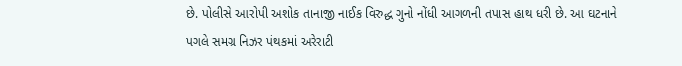છે. પોલીસે આરોપી અશોક તાનાજી નાઈક વિરુદ્ધ ગુનો નોંધી આગળની તપાસ હાથ ધરી છે. આ ઘટનાને પગલે સમગ્ર નિઝર પંથકમાં અરેરાટી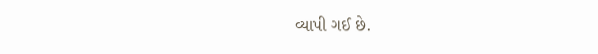વ્યાપી ગઈ છે.